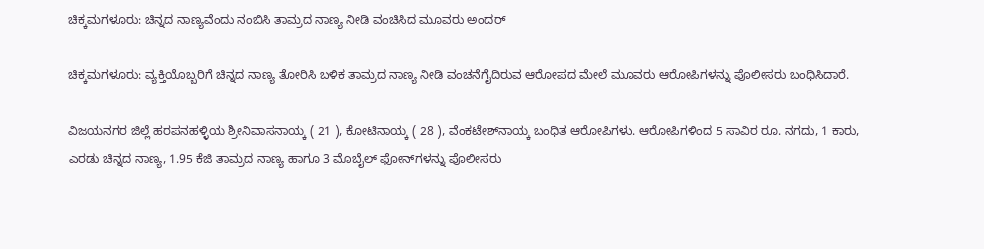ಚಿಕ್ಕಮಗಳೂರು: ಚಿನ್ನದ ನಾಣ್ಯವೆಂದು ನಂಬಿಸಿ ತಾಮ್ರದ ನಾಣ್ಯ ನೀಡಿ ವಂಚಿಸಿದ ಮೂವರು ಅಂದರ್

ಚಿಕ್ಕಮಗಳೂರು: ವ್ಯಕ್ತಿಯೊಬ್ಬರಿಗೆ ಚಿನ್ನದ ನಾಣ್ಯ ತೋರಿಸಿ ಬಳಿಕ ತಾಮ್ರದ ನಾಣ್ಯ ನೀಡಿ ವಂಚನೆಗೈದಿರುವ ಆರೋಪದ ಮೇಲೆ ಮೂವರು ಆರೋಪಿಗಳನ್ನು ಪೊಲೀಸರು ಬಂಧಿಸಿದಾರೆ.

ವಿಜಯನಗರ ಜಿಲ್ಲೆ ಹರಪನಹಳ್ಳಿಯ ಶ್ರೀನಿವಾಸನಾಯ್ಕ ( 21 ), ಕೋಟಿನಾಯ್ಕ ( 28 ), ವೆಂಕಟೇಶ್‌ನಾಯ್ಕ ಬಂಧಿತ ಆರೋಪಿಗಳು. ಆರೋಪಿಗಳಿಂದ 5 ಸಾವಿರ ರೂ. ನಗದು, 1 ಕಾರು, ಎರಡು ಚಿನ್ನದ ನಾಣ್ಯ, 1.95 ಕೆಜಿ ತಾಮ್ರದ ನಾಣ್ಯ ಹಾಗೂ 3 ಮೊಬೈಲ್ ಫೋನ್‌ಗಳನ್ನು ಪೊಲೀಸರು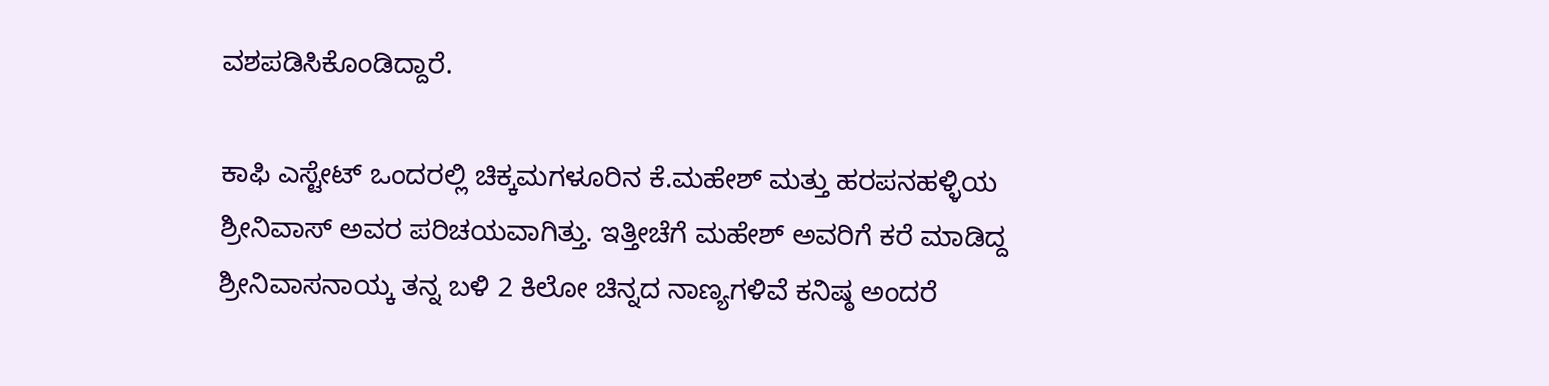ವಶಪಡಿಸಿಕೊಂಡಿದ್ದಾರೆ.

ಕಾಫಿ ಎಸ್ಟೇಟ್ ಒಂದರಲ್ಲಿ ಚಿಕ್ಕಮಗಳೂರಿನ ಕೆ.ಮಹೇಶ್ ಮತ್ತು ಹರಪನಹಳ್ಳಿಯ ಶ್ರೀನಿವಾಸ್ ಅವರ ಪರಿಚಯವಾಗಿತ್ತು. ಇತ್ತೀಚೆಗೆ ಮಹೇಶ್ ಅವರಿಗೆ ಕರೆ ಮಾಡಿದ್ದ ಶ್ರೀನಿವಾಸನಾಯ್ಕ ತನ್ನ ಬಳಿ 2 ಕಿಲೋ ಚಿನ್ನದ ನಾಣ್ಯಗಳಿವೆ ಕನಿಷ್ಠ ಅಂದರೆ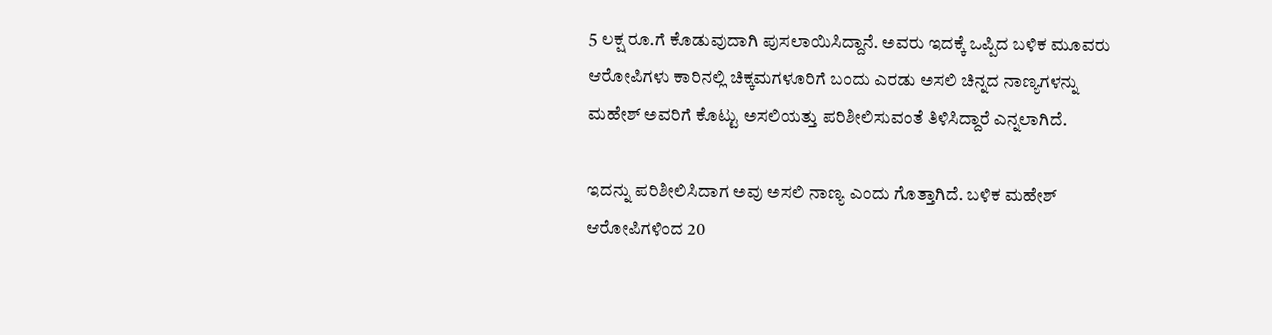5 ಲಕ್ಷ ರೂ.ಗೆ ಕೊಡುವುದಾಗಿ ಪುಸಲಾಯಿಸಿದ್ದಾನೆ. ಅವರು ಇದಕ್ಕೆ ಒಪ್ಪಿದ ಬಳಿಕ ಮೂವರು ಆರೋಪಿಗಳು ಕಾರಿನಲ್ಲಿ ಚಿಕ್ಕಮಗಳೂರಿಗೆ ಬಂದು ಎರಡು ಅಸಲಿ ಚಿನ್ನದ ನಾಣ್ಯಗಳನ್ನು ಮಹೇಶ್ ಅವರಿಗೆ ಕೊಟ್ಟು ಅಸಲಿಯತ್ತು ಪರಿಶೀಲಿಸುವಂತೆ ತಿಳಿಸಿದ್ದಾರೆ ಎನ್ನಲಾಗಿದೆ.

ಇದನ್ನು ಪರಿಶೀಲಿಸಿದಾಗ ಅವು ಅಸಲಿ ನಾಣ್ಯ ಎಂದು ಗೊತ್ತಾಗಿದೆ. ಬಳಿಕ ಮಹೇಶ್ ಆರೋಪಿಗಳಿಂದ 20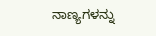ನಾಣ್ಯಗಳನ್ನು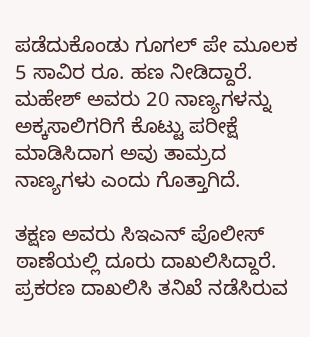ಪಡೆದುಕೊಂಡು ಗೂಗಲ್ ಪೇ ಮೂಲಕ 5 ಸಾವಿರ ರೂ. ಹಣ ನೀಡಿದ್ದಾರೆ. ಮಹೇಶ್ ಅವರು 20 ನಾಣ್ಯಗಳನ್ನು ಅಕ್ಕಸಾಲಿಗರಿಗೆ ಕೊಟ್ಟು ಪರೀಕ್ಷೆ ಮಾಡಿಸಿದಾಗ ಅವು ತಾಮ್ರದ ನಾಣ್ಯಗಳು ಎಂದು ಗೊತ್ತಾಗಿದೆ.

ತಕ್ಷಣ ಅವರು ಸಿಇಎನ್ ಪೊಲೀಸ್ ಠಾಣೆಯಲ್ಲಿ ದೂರು ದಾಖಲಿಸಿದ್ದಾರೆ. ಪ್ರಕರಣ ದಾಖಲಿಸಿ ತನಿಖೆ ನಡೆಸಿರುವ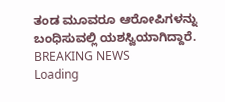ತಂಡ ಮೂವರೂ ಆರೋಪಿಗಳನ್ನು ಬಂಧಿಸುವಲ್ಲಿ ಯಶಸ್ವಿಯಾಗಿದ್ದಾರೆ.
BREAKING NEWS
Loading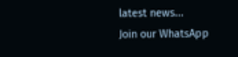latest news...
Join our WhatsApp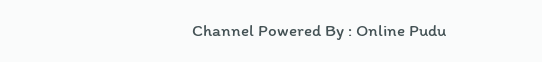Channel Powered By : Online Pudu